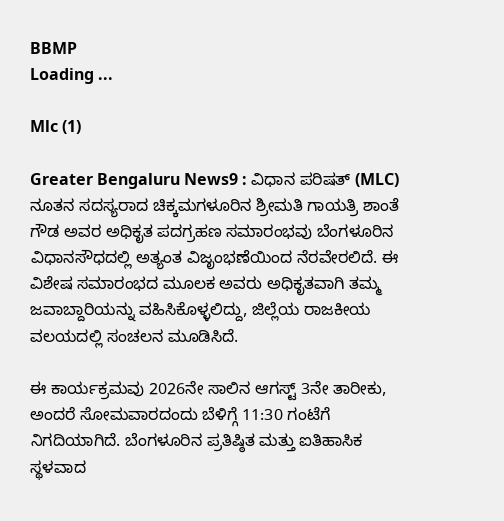BBMP
Loading ...

Mlc (1)

Greater Bengaluru News9 : ವಿಧಾನ ಪರಿಷತ್ (MLC) ನೂತನ ಸದಸ್ಯರಾದ ಚಿಕ್ಕಮಗಳೂರಿನ ಶ್ರೀಮತಿ ಗಾಯತ್ರಿ ಶಾಂತೆ ಗೌಡ ಅವರ ಅಧಿಕೃತ ಪದಗ್ರಹಣ ಸಮಾರಂಭವು ಬೆಂಗಳೂರಿನ ವಿಧಾನಸೌಧದಲ್ಲಿ ಅತ್ಯಂತ ವಿಜೃಂಭಣೆಯಿಂದ ನೆರವೇರಲಿದೆ. ಈ ವಿಶೇಷ ಸಮಾರಂಭದ ಮೂಲಕ ಅವರು ಅಧಿಕೃತವಾಗಿ ತಮ್ಮ ಜವಾಬ್ದಾರಿಯನ್ನು ವಹಿಸಿಕೊಳ್ಳಲಿದ್ದು, ಜಿಲ್ಲೆಯ ರಾಜಕೀಯ ವಲಯದಲ್ಲಿ ಸಂಚಲನ ಮೂಡಿಸಿದೆ.

ಈ ಕಾರ್ಯಕ್ರಮವು 2026ನೇ ಸಾಲಿನ ಆಗಸ್ಟ್ 3ನೇ ತಾರೀಕು, ಅಂದರೆ ಸೋಮವಾರದಂದು ಬೆಳಿಗ್ಗೆ 11:30 ಗಂಟೆಗೆ ನಿಗದಿಯಾಗಿದೆ. ಬೆಂಗಳೂರಿನ ಪ್ರತಿಷ್ಠಿತ ಮತ್ತು ಐತಿಹಾಸಿಕ ಸ್ಥಳವಾದ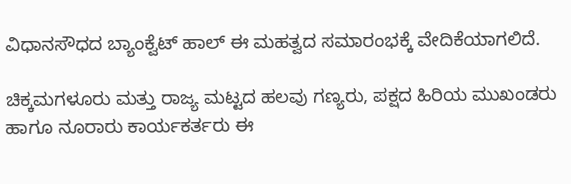ವಿಧಾನಸೌಧದ ಬ್ಯಾಂಕ್ವೆಟ್ ಹಾಲ್ ಈ ಮಹತ್ವದ ಸಮಾರಂಭಕ್ಕೆ ವೇದಿಕೆಯಾಗಲಿದೆ.

ಚಿಕ್ಕಮಗಳೂರು ಮತ್ತು ರಾಜ್ಯ ಮಟ್ಟದ ಹಲವು ಗಣ್ಯರು, ಪಕ್ಷದ ಹಿರಿಯ ಮುಖಂಡರು ಹಾಗೂ ನೂರಾರು ಕಾರ್ಯಕರ್ತರು ಈ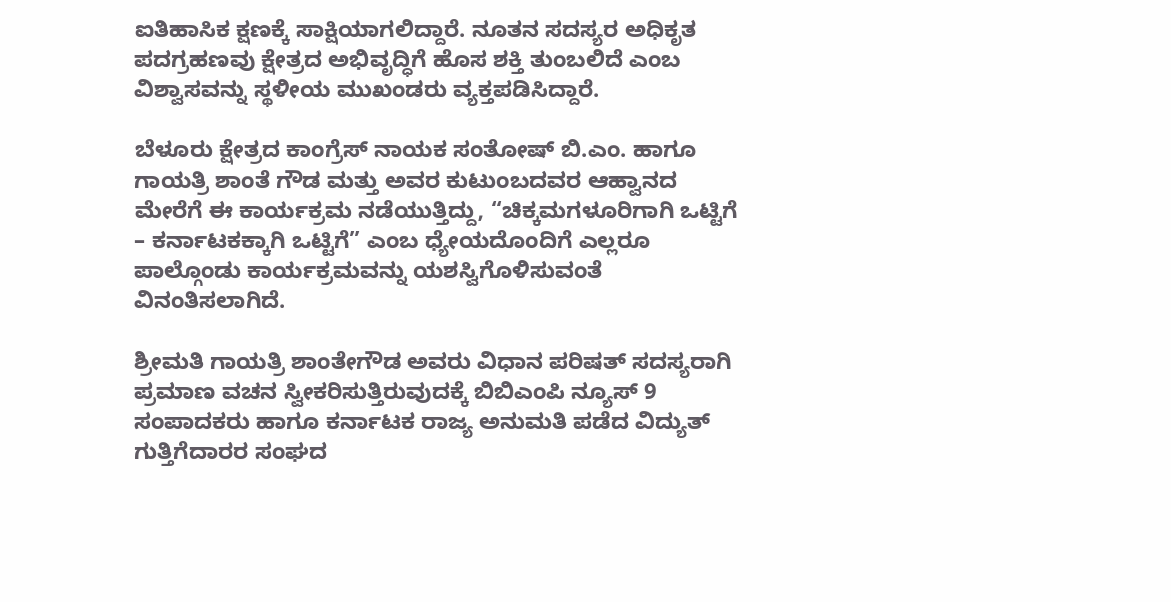ಐತಿಹಾಸಿಕ ಕ್ಷಣಕ್ಕೆ ಸಾಕ್ಷಿಯಾಗಲಿದ್ದಾರೆ. ನೂತನ ಸದಸ್ಯರ ಅಧಿಕೃತ ಪದಗ್ರಹಣವು ಕ್ಷೇತ್ರದ ಅಭಿವೃದ್ಧಿಗೆ ಹೊಸ ಶಕ್ತಿ ತುಂಬಲಿದೆ ಎಂಬ ವಿಶ್ವಾಸವನ್ನು ಸ್ಥಳೀಯ ಮುಖಂಡರು ವ್ಯಕ್ತಪಡಿಸಿದ್ದಾರೆ.

ಬೆಳೂರು ಕ್ಷೇತ್ರದ ಕಾಂಗ್ರೆಸ್ ನಾಯಕ ಸಂತೋಷ್ ಬಿ.ಎಂ. ಹಾಗೂ ಗಾಯತ್ರಿ ಶಾಂತೆ ಗೌಡ ಮತ್ತು ಅವರ ಕುಟುಂಬದವರ ಆಹ್ವಾನದ ಮೇರೆಗೆ ಈ ಕಾರ್ಯಕ್ರಮ ನಡೆಯುತ್ತಿದ್ದು, “ಚಿಕ್ಕಮಗಳೂರಿಗಾಗಿ ಒಟ್ಟಿಗೆ – ಕರ್ನಾಟಕಕ್ಕಾಗಿ ಒಟ್ಟಿಗೆ” ಎಂಬ ಧ್ಯೇಯದೊಂದಿಗೆ ಎಲ್ಲರೂ ಪಾಲ್ಗೊಂಡು ಕಾರ್ಯಕ್ರಮವನ್ನು ಯಶಸ್ವಿಗೊಳಿಸುವಂತೆ ವಿನಂತಿಸಲಾಗಿದೆ.

ಶ್ರೀಮತಿ ಗಾಯತ್ರಿ ಶಾಂತೇಗೌಡ ಅವರು ವಿಧಾನ ಪರಿಷತ್ ಸದಸ್ಯರಾಗಿ ಪ್ರಮಾಣ ವಚನ ಸ್ವೀಕರಿಸುತ್ತಿರುವುದಕ್ಕೆ ಬಿಬಿಎಂಪಿ ನ್ಯೂಸ್ 9 ಸಂಪಾದಕರು ಹಾಗೂ ಕರ್ನಾಟಕ ರಾಜ್ಯ ಅನುಮತಿ ಪಡೆದ ವಿದ್ಯುತ್ ಗುತ್ತಿಗೆದಾರರ ಸಂಘದ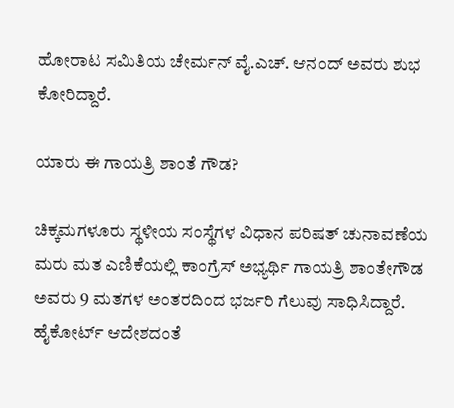ಹೋರಾಟ ಸಮಿತಿಯ ಚೇರ್ಮನ್ ವೈ.ಎಚ್. ಆನಂದ್ ಅವರು ಶುಭ ಕೋರಿದ್ದಾರೆ.

ಯಾರು ಈ ಗಾಯತ್ರಿ ಶಾಂತೆ ಗೌಡ?

ಚಿಕ್ಕಮಗಳೂರು ಸ್ಥಳೀಯ ಸಂಸ್ಥೆಗಳ ವಿಧಾನ ಪರಿಷತ್ ಚುನಾವಣೆಯ ಮರು ಮತ ಎಣಿಕೆಯಲ್ಲಿ ಕಾಂಗ್ರೆಸ್ ಅಭ್ಯರ್ಥಿ ಗಾಯತ್ರಿ ಶಾಂತೇಗೌಡ ಅವರು 9 ಮತಗಳ ಅಂತರದಿಂದ ಭರ್ಜರಿ ಗೆಲುವು ಸಾಧಿಸಿದ್ದಾರೆ. ಹೈಕೋರ್ಟ್ ಆದೇಶದಂತೆ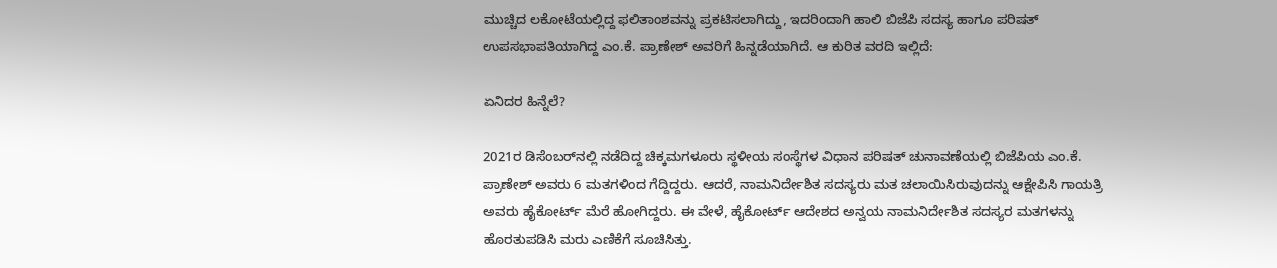ಮುಚ್ಚಿದ ಲಕೋಟೆಯಲ್ಲಿದ್ದ ಫಲಿತಾಂಶವನ್ನು ಪ್ರಕಟಿಸಲಾಗಿದ್ದು, ಇದರಿಂದಾಗಿ ಹಾಲಿ ಬಿಜೆಪಿ ಸದಸ್ಯ ಹಾಗೂ ಪರಿಷತ್ ಉಪಸಭಾಪತಿಯಾಗಿದ್ದ ಎಂ.ಕೆ. ಪ್ರಾಣೇಶ್ ಅವರಿಗೆ ಹಿನ್ನಡೆಯಾಗಿದೆ. ಆ ಕುರಿತ ವರದಿ ಇಲ್ಲಿದೆ:

ಏನಿದರ ಹಿನ್ನೆಲೆ?

2021ರ ಡಿಸೆಂಬರ್‌ನಲ್ಲಿ ನಡೆದಿದ್ದ ಚಿಕ್ಕಮಗಳೂರು ಸ್ಥಳೀಯ ಸಂಸ್ಥೆಗಳ ವಿಧಾನ ಪರಿಷತ್ ಚುನಾವಣೆಯಲ್ಲಿ ಬಿಜೆಪಿಯ ಎಂ.ಕೆ. ಪ್ರಾಣೇಶ್ ಅವರು 6 ಮತಗಳಿಂದ ಗೆದ್ದಿದ್ದರು. ಆದರೆ, ನಾಮನಿರ್ದೇಶಿತ ಸದಸ್ಯರು ಮತ ಚಲಾಯಿಸಿರುವುದನ್ನು ಆಕ್ಷೇಪಿಸಿ ಗಾಯತ್ರಿ ಅವರು ಹೈಕೋರ್ಟ್ ಮೆರೆ ಹೋಗಿದ್ದರು. ಈ ವೇಳೆ, ಹೈಕೋರ್ಟ್ ಆದೇಶದ ಅನ್ವಯ ನಾಮನಿರ್ದೇಶಿತ ಸದಸ್ಯರ ಮತಗಳನ್ನು ಹೊರತುಪಡಿಸಿ ಮರು ಎಣಿಕೆಗೆ ಸೂಚಿಸಿತ್ತು.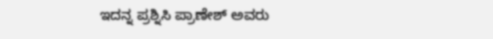ಇದನ್ನ ಪ್ರಶ್ನಿಸಿ ಪ್ರಾಣೇಶ್ ಅವರು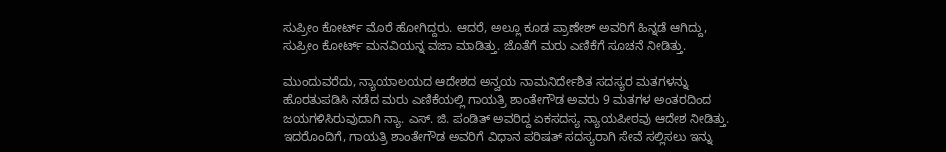ಸುಪ್ರೀಂ ಕೋರ್ಟ್ ಮೊರೆ ಹೋಗಿದ್ದರು. ಆದರೆ, ಅಲ್ಲೂ ಕೂಡ ಪ್ರಾಣೇಶ್ ಅವರಿಗೆ ಹಿನ್ನಡೆ ಆಗಿದ್ದು, ಸುಪ್ರೀಂ ಕೋರ್ಟ್ ಮನವಿಯನ್ನ ವಜಾ ಮಾಡಿತ್ತು. ಜೊತೆಗೆ ಮರು ಎಣಿಕೆಗೆ ಸೂಚನೆ ನೀಡಿತ್ತು.

ಮುಂದುವರೆದು, ನ್ಯಾಯಾಲಯದ ಆದೇಶದ ಅನ್ವಯ ನಾಮನಿರ್ದೇಶಿತ ಸದಸ್ಯರ ಮತಗಳನ್ನು ಹೊರತುಪಡಿಸಿ ನಡೆದ ಮರು ಎಣಿಕೆಯಲ್ಲಿ ಗಾಯತ್ರಿ ಶಾಂತೇಗೌಡ ಅವರು 9 ಮತಗಳ ಅಂತರದಿಂದ ಜಯಗಳಿಸಿರುವುದಾಗಿ ನ್ಯಾ. ಎಸ್. ಜಿ. ಪಂಡಿತ್ ಅವರಿದ್ದ ಏಕಸದಸ್ಯ ನ್ಯಾಯಪೀಠವು ಆದೇಶ ನೀಡಿತ್ತು. ಇದರೊಂದಿಗೆ, ಗಾಯತ್ರಿ ಶಾಂತೇಗೌಡ ಅವರಿಗೆ ವಿಧಾನ ಪರಿಷತ್ ಸದಸ್ಯರಾಗಿ ಸೇವೆ ಸಲ್ಲಿಸಲು ಇನ್ನು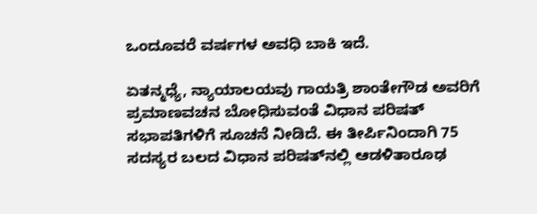ಒಂದೂವರೆ ವರ್ಷಗಳ ಅವಧಿ ಬಾಕಿ ಇದೆ.

ಏತನ್ಮಧ್ಯೆ, ನ್ಯಾಯಾಲಯವು ಗಾಯತ್ರಿ ಶಾಂತೇಗೌಡ ಅವರಿಗೆ ಪ್ರಮಾಣವಚನ ಬೋಧಿಸುವಂತೆ ವಿಧಾನ ಪರಿಷತ್ ಸಭಾಪತಿಗಳಿಗೆ ಸೂಚನೆ ನೀಡಿದೆ. ಈ ತೀರ್ಪಿನಿಂದಾಗಿ 75 ಸದಸ್ಯರ ಬಲದ ವಿಧಾನ ಪರಿಷತ್‌ನಲ್ಲಿ ಆಡಳಿತಾರೂಢ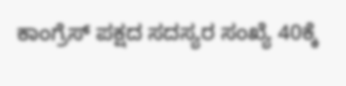ಕಾಂಗ್ರೆಸ್ ಪಕ್ಷದ ಸದಸ್ಯರ ಸಂಖ್ಯೆ 40ಕ್ಕೆ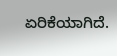ಏರಿಕೆಯಾಗಿದೆ.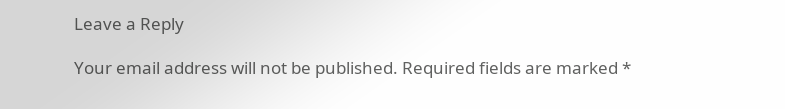Leave a Reply

Your email address will not be published. Required fields are marked *